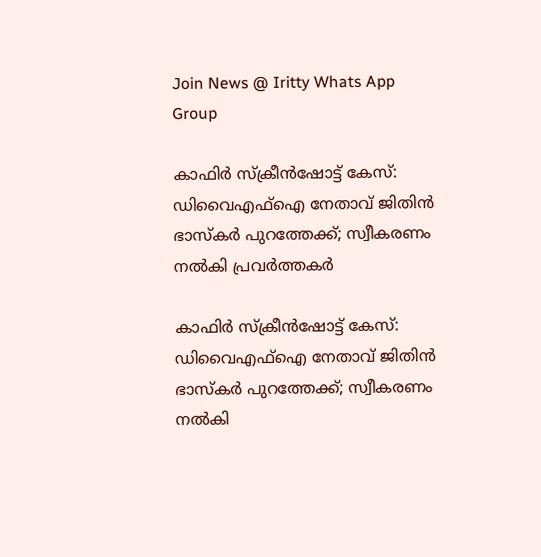Join News @ Iritty Whats App Group

കാഫിർ സ്ക്രീൻഷോട്ട് കേസ്: ഡിവൈഎഫ്ഐ നേതാവ് ജിതിൻ ഭാസ്കർ പുറത്തേക്ക്; സ്വീകരണം നൽകി പ്രവർത്തകർ

കാഫിർ സ്ക്രീൻഷോട്ട് കേസ്: ഡിവൈഎഫ്ഐ നേതാവ് ജിതിൻ ഭാസ്കർ പുറത്തേക്ക്; സ്വീകരണം നൽകി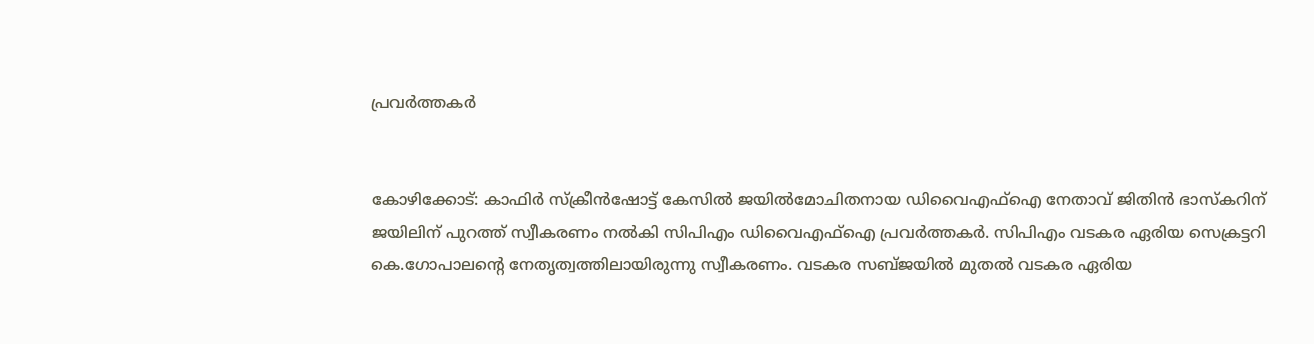പ്രവർത്തകർ


കോഴിക്കോട്: കാഫിർ സ്ക്രീൻഷോട്ട് കേസിൽ ജയിൽമോചിതനായ ഡിവൈഎഫ്ഐ നേതാവ് ജിതിൻ ഭാസ്കറിന് ജയിലിന് പുറത്ത് സ്വീകരണം നൽകി സിപിഎം ഡിവൈഎഫ്ഐ പ്രവർത്തകർ. സിപിഎം വടകര ഏരിയ സെക്രട്ടറി കെ.ഗോപാലൻ്റെ നേതൃത്വത്തിലായിരുന്നു സ്വീകരണം. വടകര സബ്ജയിൽ മുതൽ വടകര ഏരിയ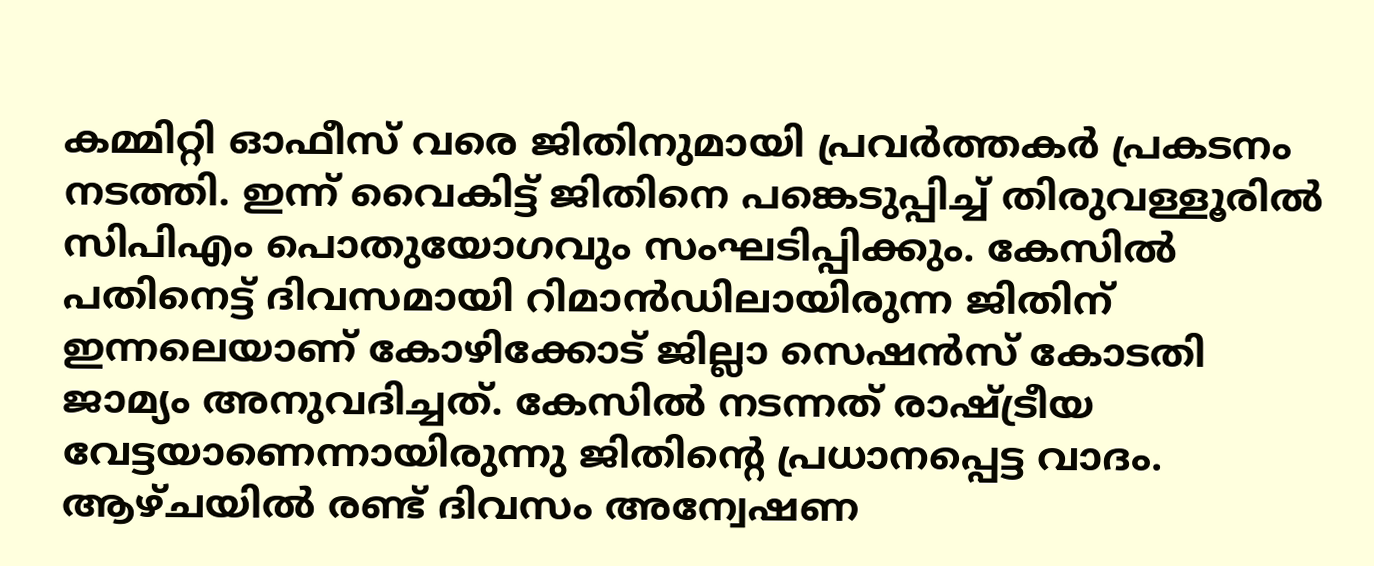കമ്മിറ്റി ഓഫീസ് വരെ ജിതിനുമായി പ്രവർത്തകർ പ്രകടനം നടത്തി. ഇന്ന് വൈകിട്ട് ജിതിനെ പങ്കെടുപ്പിച്ച് തിരുവള്ളൂരിൽ സിപിഎം പൊതുയോഗവും സംഘടിപ്പിക്കും. കേസിൽ പതിനെട്ട് ദിവസമായി റിമാൻഡിലായിരുന്ന ജിതിന് ഇന്നലെയാണ് കോഴിക്കോട് ജില്ലാ സെഷൻസ് കോടതി ജാമ്യം അനുവദിച്ചത്. കേസിൽ നടന്നത് രാഷ്ട്രീയ വേട്ടയാണെന്നായിരുന്നു ജിതിൻ്റെ പ്രധാനപ്പെട്ട വാദം. ആഴ്ചയിൽ രണ്ട് ദിവസം അന്വേഷണ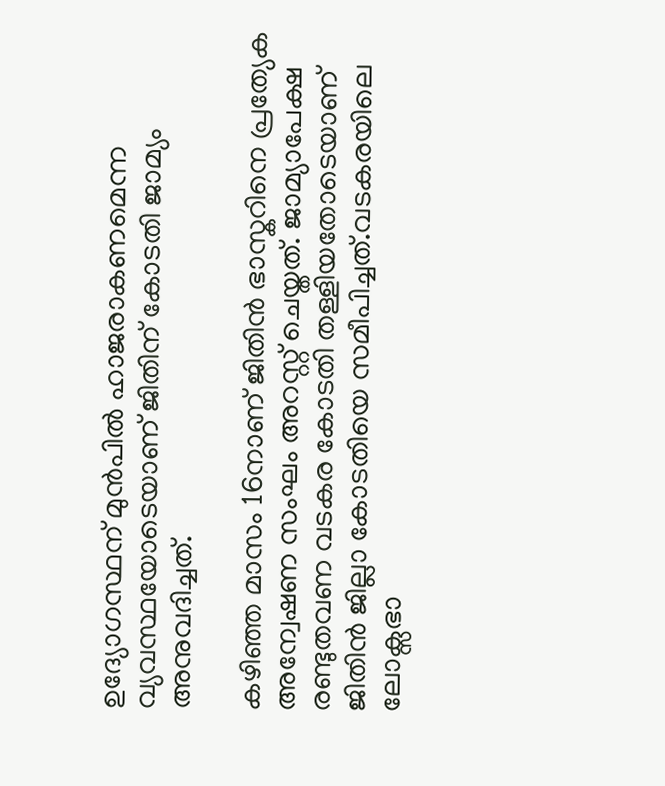ഉദ്യോഗസ്ഥന് മുൻപിൽ ഹാജരാകണമെന്ന വ്യവസ്ഥയോടെയാണ് ജിതിന് കോടതി ജാമ്യം അനുവദിച്ചത്.

കഴിഞ്ഞ മാസം 16നാണ് ജിതിൻ ഭാസ്കറിനെ പ്രത്യേക അന്വേഷണ സംഘം അറസ്റ്റ് ചെയ്തത്. ജാമ്യാപേക്ഷ രണ്ടുതവണ വടകര കോടതി തള്ളിയതോടെയാണ് ജിതിൻ ജില്ലാ കോടതിയെ സമീപിച്ചത്.വടകരയിലെ ലോക്സഭാ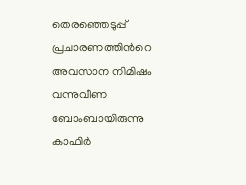തെരഞ്ഞെടുപ്പ് പ്രചാരണത്തിന്‍റെ അവസാന നിമിഷം വന്നുവീണ ബോംബായിരുന്നു കാഫിര്‍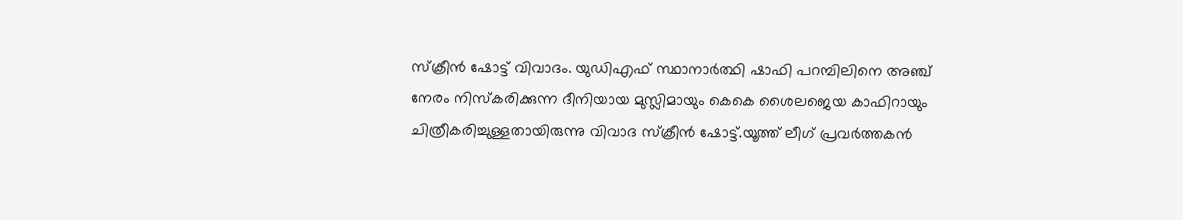സ്ക്രീന്‍ ഷോട്ട് വിവാദം. യുഡിഎഫ് സ്ഥാനാർത്ഥി ഷാഫി പറമ്പിലിനെ അഞ്ച് നേരം നിസ്കരിക്കുന്ന ദീനിയായ മുസ്ലിമായും കെകെ ശൈലജെയ കാഫിറായും ചിത്രീകരിച്ചുള്ളതായിരുന്നു വിവാദ സ്ക്രീന്‍ ഷോട്ട്.യൂത്ത് ലീഗ് പ്രവർത്തകന്‍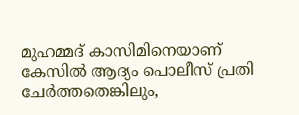മുഹമ്മദ് കാസിമിനെയാണ് കേസില്‍ ആദ്യം പൊലീസ് പ്രതി ചേർത്തതെങ്കിലും,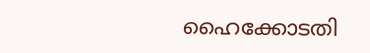ഹൈക്കോടതി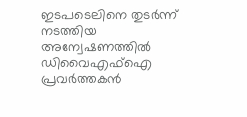ഇടപടെലിനെ തുടർന്ന് നടത്തിയ അന്വേഷണത്തില്‍ ഡിവൈഎഫ്ഐ പ്രവർത്തകന്‍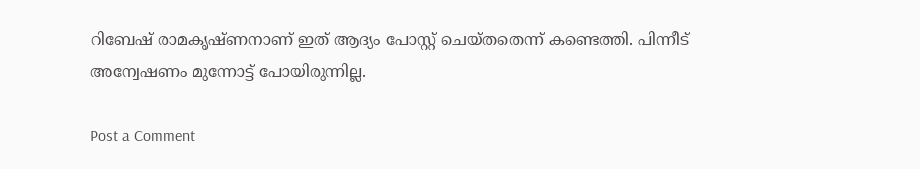റിബേഷ് രാമകൃഷ്ണനാണ് ഇത് ആദ്യം പോസ്റ്റ് ചെയ്തതെന്ന് കണ്ടെത്തി. പിന്നീട് അന്വേഷണം മുന്നോട്ട് പോയിരുന്നില്ല.

Post a Comment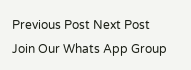Previous Post Next Post
Join Our Whats App Group